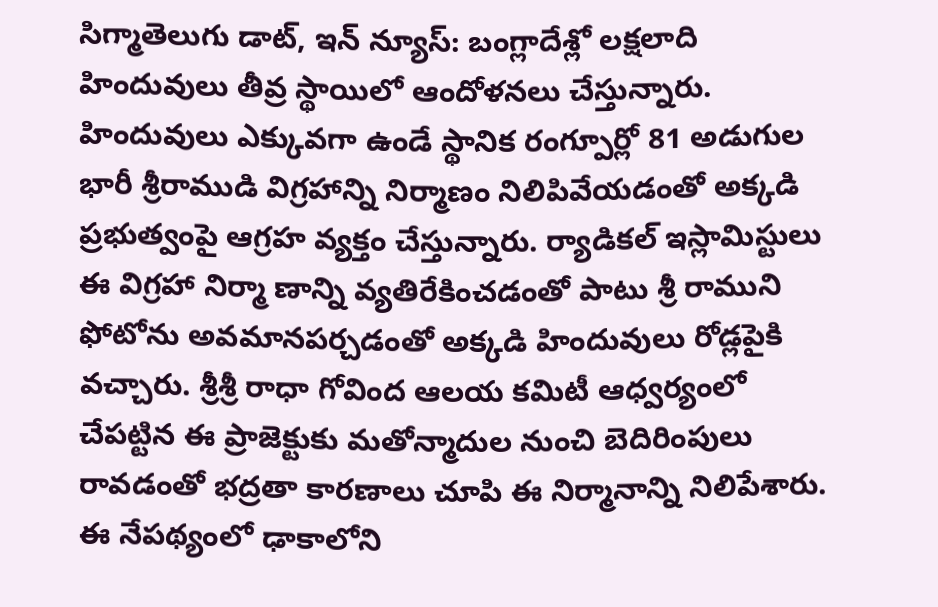సిగ్మాతెలుగు డాట్, ఇన్ న్యూస్: బంగ్లాదేశ్లో లక్షలాది హిందువులు తీవ్ర స్థాయిలో ఆందోళనలు చేస్తున్నారు. హిందువులు ఎక్కువగా ఉండే స్థానిక రంగ్పూర్లో 81 అడుగుల భారీ శ్రీరాముడి విగ్రహాన్ని నిర్మాణం నిలిపివేయడంతో అక్కడి ప్రభుత్వంపై ఆగ్రహ వ్యక్తం చేస్తున్నారు. ర్యాడికల్ ఇస్లామిస్టులు ఈ విగ్రహా నిర్మా ణాన్ని వ్యతిరేకించడంతో పాటు శ్రీ రాముని ఫోటోను అవమానపర్చడంతో అక్కడి హిందువులు రోడ్లపైకి వచ్చారు. శ్రీశ్రీ రాధా గోవింద ఆలయ కమిటీ ఆధ్వర్యంలో చేపట్టిన ఈ ప్రాజెక్టుకు మతోన్మాదుల నుంచి బెదిరింపులు రావడంతో భద్రతా కారణాలు చూపి ఈ నిర్మానాన్ని నిలిపేశారు. ఈ నేపథ్యంలో ఢాకాలోని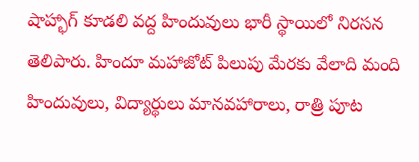షాహ్భాగ్ కూడలి వద్ద హిందువులు భారీ స్థాయిలో నిరసన తెలిపారు. హిందూ మహాజోట్ పిలుపు మేరకు వేలాది మంది హిందువులు, విద్యార్థులు మానవహారాలు, రాత్రి పూట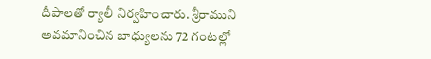దీపాలతో ర్యాలీ నిర్వహించారు. శ్రీరాముని అవమానించిన బాధ్యులను 72 గంటల్లో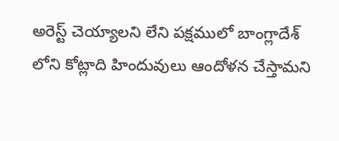అరెస్ట్ చెయ్యాలని లేని పక్షములో బాంగ్లాదేశ్ లోని కోట్లాది హిందువులు ఆందోళన చేస్తామని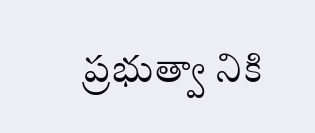ప్రభుత్వా నికి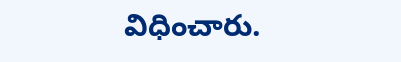విధించారు.